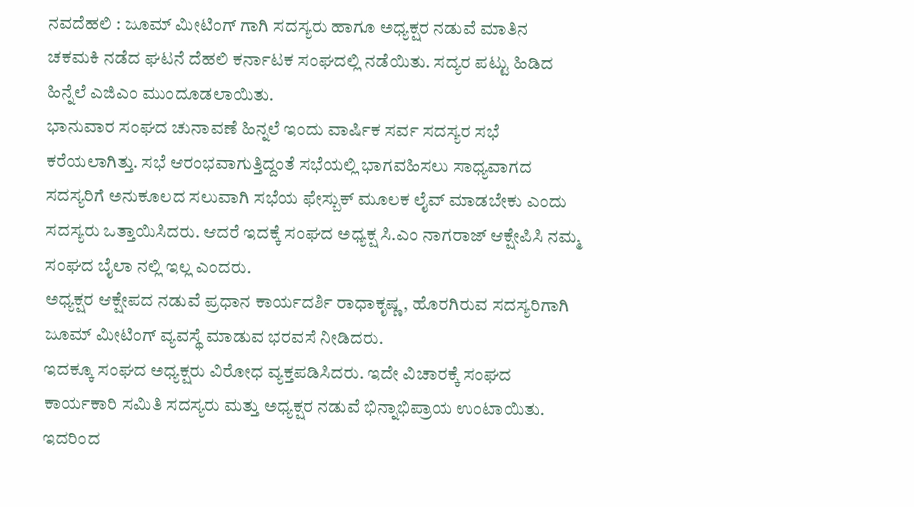ನವದೆಹಲಿ : ಜೂಮ್ ಮೀಟಿಂಗ್ ಗಾಗಿ ಸದಸ್ಯರು ಹಾಗೂ ಅಧ್ಯಕ್ಷರ ನಡುವೆ ಮಾತಿನ ಚಕಮಕಿ ನಡೆದ ಘಟನೆ ದೆಹಲಿ ಕರ್ನಾಟಕ ಸಂಘದಲ್ಲಿ ನಡೆಯಿತು. ಸದ್ಯರ ಪಟ್ಟು ಹಿಡಿದ ಹಿನ್ನೆಲೆ ಎಜಿಎಂ ಮುಂದೂಡಲಾಯಿತು.
ಭಾನುವಾರ ಸಂಘದ ಚುನಾವಣೆ ಹಿನ್ನಲೆ ಇಂದು ವಾರ್ಷಿಕ ಸರ್ವ ಸದಸ್ಯರ ಸಭೆ ಕರೆಯಲಾಗಿತ್ತು. ಸಭೆ ಆರಂಭವಾಗುತ್ತಿದ್ದಂತೆ ಸಭೆಯಲ್ಲಿ ಭಾಗವಹಿಸಲು ಸಾಧ್ಯವಾಗದ ಸದಸ್ಯರಿಗೆ ಅನುಕೂಲದ ಸಲುವಾಗಿ ಸಭೆಯ ಫೇಸ್ಬುಕ್ ಮೂಲಕ ಲೈವ್ ಮಾಡಬೇಕು ಎಂದು ಸದಸ್ಯರು ಒತ್ತಾಯಿಸಿದರು. ಆದರೆ ಇದಕ್ಕೆ ಸಂಘದ ಅಧ್ಯಕ್ಷ ಸಿ.ಎಂ ನಾಗರಾಜ್ ಆಕ್ಷೇಪಿಸಿ ನಮ್ಮ ಸಂಘದ ಬೈಲಾ ನಲ್ಲಿ ಇಲ್ಲ ಎಂದರು.
ಅಧ್ಯಕ್ಷರ ಆಕ್ಷೇಪದ ನಡುವೆ ಪ್ರಧಾನ ಕಾರ್ಯದರ್ಶಿ ರಾಧಾಕೃಷ್ಣ, ಹೊರಗಿರುವ ಸದಸ್ಯರಿಗಾಗಿ ಜೂಮ್ ಮೀಟಿಂಗ್ ವ್ಯವಸ್ಥೆ ಮಾಡುವ ಭರವಸೆ ನೀಡಿದರು.
ಇದಕ್ಕೂ ಸಂಘದ ಅಧ್ಯಕ್ಷರು ವಿರೋಧ ವ್ಯಕ್ತಪಡಿಸಿದರು. ಇದೇ ವಿಚಾರಕ್ಕೆ ಸಂಘದ ಕಾರ್ಯಕಾರಿ ಸಮಿತಿ ಸದಸ್ಯರು ಮತ್ತು ಅಧ್ಯಕ್ಷರ ನಡುವೆ ಭಿನ್ನಾಭಿಪ್ರಾಯ ಉಂಟಾಯಿತು. ಇದರಿಂದ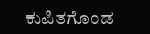ಕುಪಿತಗೊಂಡ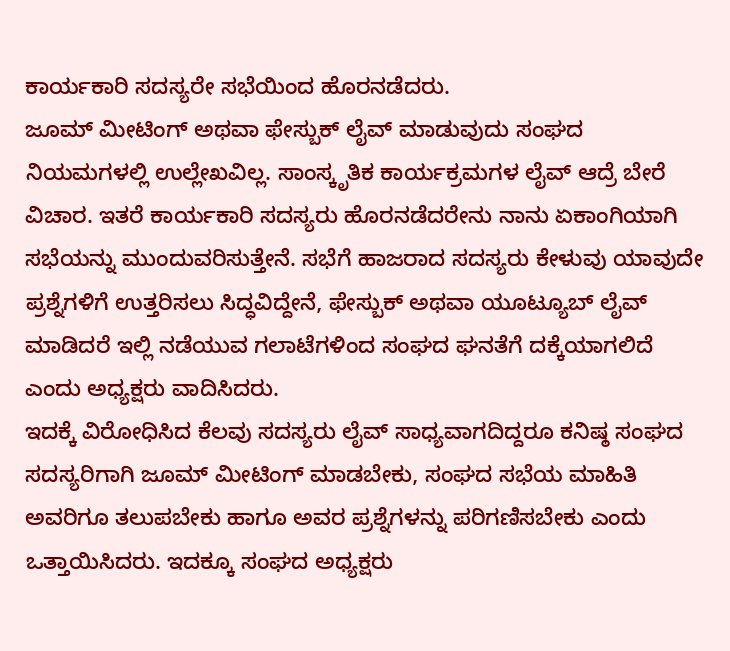ಕಾರ್ಯಕಾರಿ ಸದಸ್ಯರೇ ಸಭೆಯಿಂದ ಹೊರನಡೆದರು.
ಜೂಮ್ ಮೀಟಿಂಗ್ ಅಥವಾ ಫೇಸ್ಬುಕ್ ಲೈವ್ ಮಾಡುವುದು ಸಂಘದ ನಿಯಮಗಳಲ್ಲಿ ಉಲ್ಲೇಖವಿಲ್ಲ. ಸಾಂಸ್ಕೃತಿಕ ಕಾರ್ಯಕ್ರಮಗಳ ಲೈವ್ ಆದ್ರೆ ಬೇರೆ ವಿಚಾರ. ಇತರೆ ಕಾರ್ಯಕಾರಿ ಸದಸ್ಯರು ಹೊರನಡೆದರೇನು ನಾನು ಏಕಾಂಗಿಯಾಗಿ ಸಭೆಯನ್ನು ಮುಂದುವರಿಸುತ್ತೇನೆ. ಸಭೆಗೆ ಹಾಜರಾದ ಸದಸ್ಯರು ಕೇಳುವು ಯಾವುದೇ ಪ್ರಶ್ನೆಗಳಿಗೆ ಉತ್ತರಿಸಲು ಸಿದ್ಧವಿದ್ದೇನೆ, ಫೇಸ್ಬುಕ್ ಅಥವಾ ಯೂಟ್ಯೂಬ್ ಲೈವ್ ಮಾಡಿದರೆ ಇಲ್ಲಿ ನಡೆಯುವ ಗಲಾಟೆಗಳಿಂದ ಸಂಘದ ಘನತೆಗೆ ದಕ್ಕೆಯಾಗಲಿದೆ ಎಂದು ಅಧ್ಯಕ್ಷರು ವಾದಿಸಿದರು.
ಇದಕ್ಕೆ ವಿರೋಧಿಸಿದ ಕೆಲವು ಸದಸ್ಯರು ಲೈವ್ ಸಾಧ್ಯವಾಗದಿದ್ದರೂ ಕನಿಷ್ಠ ಸಂಘದ ಸದಸ್ಯರಿಗಾಗಿ ಜೂಮ್ ಮೀಟಿಂಗ್ ಮಾಡಬೇಕು, ಸಂಘದ ಸಭೆಯ ಮಾಹಿತಿ ಅವರಿಗೂ ತಲುಪಬೇಕು ಹಾಗೂ ಅವರ ಪ್ರಶ್ನೆಗಳನ್ನು ಪರಿಗಣಿಸಬೇಕು ಎಂದು ಒತ್ತಾಯಿಸಿದರು. ಇದಕ್ಕೂ ಸಂಘದ ಅಧ್ಯಕ್ಷರು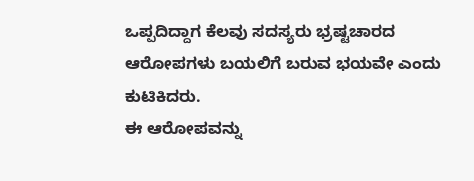ಒಪ್ಪದಿದ್ದಾಗ ಕೆಲವು ಸದಸ್ಯರು ಭ್ರಷ್ಟಚಾರದ ಆರೋಪಗಳು ಬಯಲಿಗೆ ಬರುವ ಭಯವೇ ಎಂದು ಕುಟಿಕಿದರು.
ಈ ಆರೋಪವನ್ನು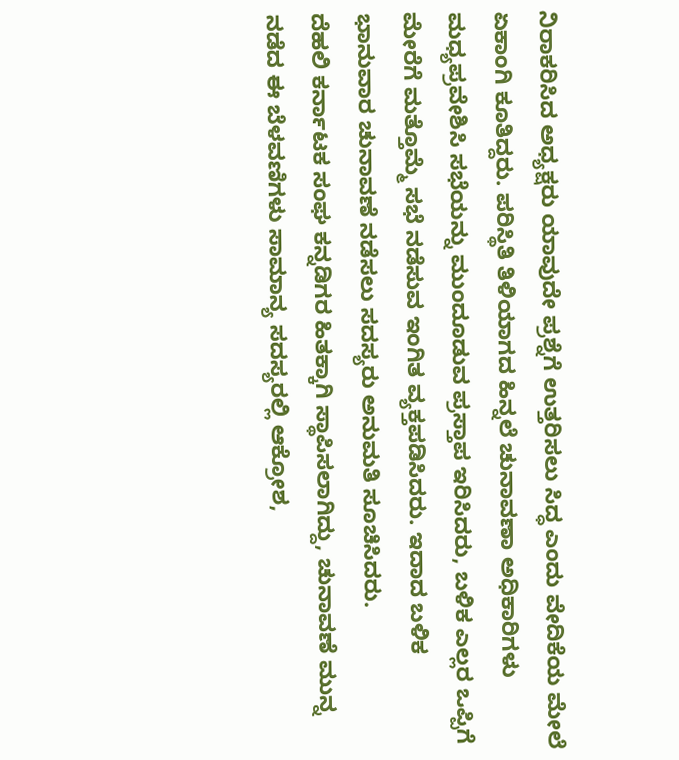ನಿರಾಕರಿಸಿದ ಅಧ್ಯಕ್ಷರು ಯಾವುದೇ ಪ್ರಶ್ನೆಗೆ ಉತ್ತರಿಸಲು ಸಿದ್ಧ ಎಂದು ವೇದಿಕೆಯ ಮೇಲೆ ಏಕಾಂಗಿ ಕೂತಿದ್ದರು. ಪರಿಸ್ಥಿತಿ ತಿಳಿಯಾಗದ ಹಿನ್ನಲೆ ಚುನಾವಣಾ ಅಧಿಕಾರಿಗಳು ಮಧ್ಯಪ್ರವೇಶಿಸಿ ಸಭೆಯನ್ನು ಮುಂದೂಡುವ ಪ್ರಸ್ತಾಪ ಇರಿಸಿದರು, ಬಳಿಕ ಎಲ್ಲರ ಒಪ್ಪಿಗೆ ಮೇರೆಗೆ ಮತ್ತೊಮ್ಮೆ ಸಭೆ ನಡೆಸುವ ಇಂಗಿತ ವ್ಯಕ್ತಪಡಿಸಿದರು. ಇದಾದ ಬಳಿಕ ಭಾನುವಾರ ಚುನಾವಣೆ ನಡೆಸಲು ಸದಸ್ಯರು ಅನುಮತಿ ಸೂಚಿಸಿದರು.
ದೆಹಲಿ ಕರ್ನಾಟಕ ಸಂಘ ಕನ್ನಡಿಗರ ಹಿತಕ್ಕಾಗಿ ಸ್ಥಾಪಿಸಲಾಗಿದ್ದು, ಚುನಾವಣೆ ಮುನ್ನ ನಡೆದ ಈ ಬೆಳವಣಿಗಳು ಸಾಮಾನ್ಯ ಸದಸ್ಯರಲ್ಲಿ ಆಕ್ರೋಶ,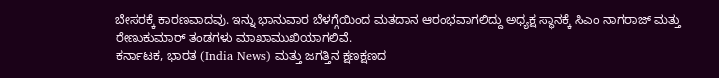ಬೇಸರಕ್ಕೆ ಕಾರಣವಾದವು. ಇನ್ನು ಭಾನುವಾರ ಬೆಳಗ್ಗೆಯಿಂದ ಮತದಾನ ಆರಂಭವಾಗಲಿದ್ದು ಅಧ್ಯಕ್ಷ ಸ್ಥಾನಕ್ಕೆ ಸಿಎಂ ನಾಗರಾಜ್ ಮತ್ತು ರೇಣುಕುಮಾರ್ ತಂಡಗಳು ಮಾಖಾಮುಖಿಯಾಗಲಿವೆ.
ಕರ್ನಾಟಕ, ಭಾರತ (India News) ಮತ್ತು ಜಗತ್ತಿನ ಕ್ಷಣಕ್ಷಣದ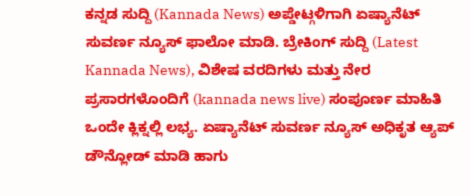ಕನ್ನಡ ಸುದ್ದಿ (Kannada News) ಅಪ್ಡೇಟ್ಗಳಿಗಾಗಿ ಏಷ್ಯಾನೆಟ್ ಸುವರ್ಣ ನ್ಯೂಸ್ ಫಾಲೋ ಮಾಡಿ. ಬ್ರೇಕಿಂಗ್ ಸುದ್ದಿ (Latest Kannada News), ವಿಶೇಷ ವರದಿಗಳು ಮತ್ತು ನೇರ ಪ್ರಸಾರಗಳೊಂದಿಗೆ (kannada news live) ಸಂಪೂರ್ಣ ಮಾಹಿತಿ ಒಂದೇ ಕ್ಲಿಕ್ನಲ್ಲಿ ಲಭ್ಯ. ಏಷ್ಯಾನೆಟ್ ಸುವರ್ಣ ನ್ಯೂಸ್ ಅಧಿಕೃತ ಆ್ಯಪ್ ಡೌನ್ಲೋಡ್ ಮಾಡಿ ಹಾಗು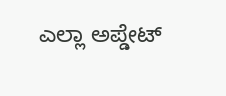ಎಲ್ಲಾ ಅಪ್ಡೇಟ್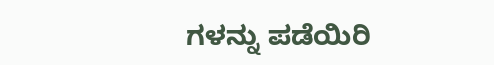ಗಳನ್ನು ಪಡೆಯಿರಿ